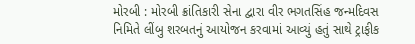મોરબી : મોરબી ક્રાંતિકારી સેના દ્વારા વીર ભગતસિંહ જન્મદિવસ નિમિતે લીંબુ શરબતનું આયોજન કરવામાં આવ્યું હતું સાથે ટ્રાફીક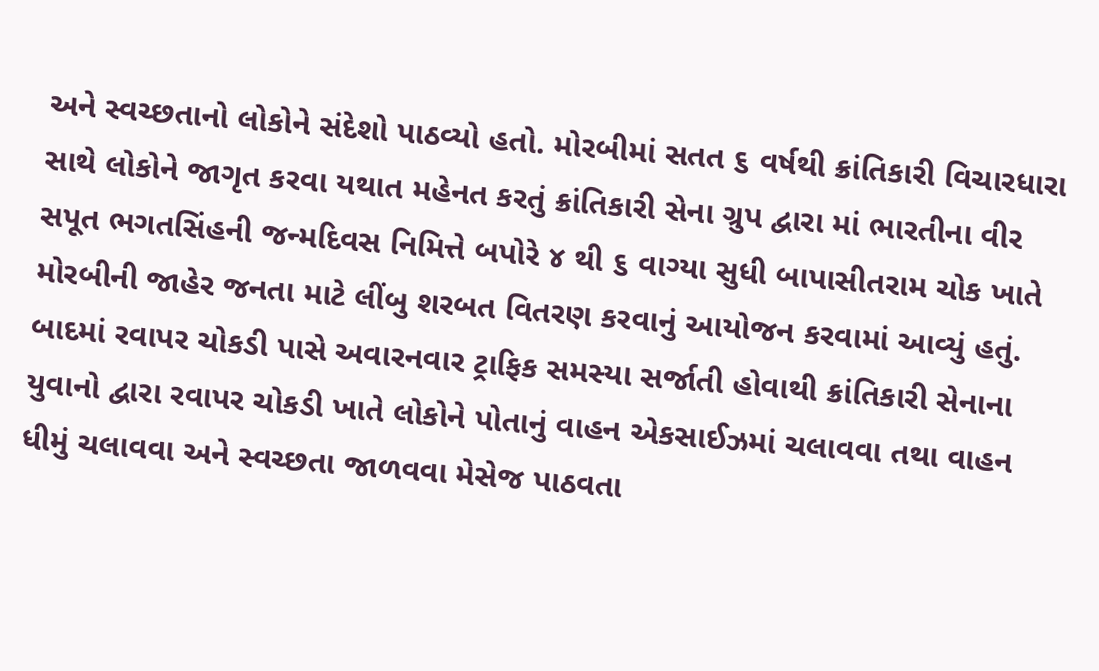અને સ્વચ્છતાનો લોકોને સંદેશો પાઠવ્યો હતો. મોરબીમાં સતત ૬ વર્ષથી ક્રાંતિકારી વિચારધારા સાથે લોકોને જાગૃત કરવા યથાત મહેનત કરતું ક્રાંતિકારી સેના ગ્રુપ દ્વારા માં ભારતીના વીર સપૂત ભગતસિંહની જન્મદિવસ નિમિત્તે બપોરે ૪ થી ૬ વાગ્યા સુધી બાપાસીતરામ ચોક ખાતે મોરબીની જાહેર જનતા માટે લીંબુ શરબત વિતરણ કરવાનું આયોજન કરવામાં આવ્યું હતું. બાદમાં રવાપર ચોકડી પાસે અવારનવાર ટ્રાફિક સમસ્યા સર્જાતી હોવાથી ક્રાંતિકારી સેનાના યુવાનો દ્વારા રવાપર ચોકડી ખાતે લોકોને પોતાનું વાહન એકસાઈઝમાં ચલાવવા તથા વાહન ધીમું ચલાવવા અને સ્વચ્છતા જાળવવા મેસેજ પાઠવતા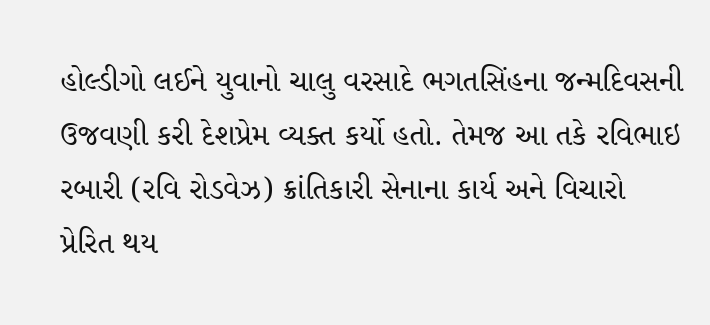હોલ્ડીગો લઈને યુવાનો ચાલુ વરસાદે ભગતસિંહના જન્મદિવસની ઉજવણી કરી દેશપ્રેમ વ્યક્ત કર્યો હતો. તેમજ આ તકે રવિભાઇ રબારી (રવિ રોડવેઝ) ક્રાંતિકારી સેનાના કાર્ય અને વિચારો પ્રેરિત થય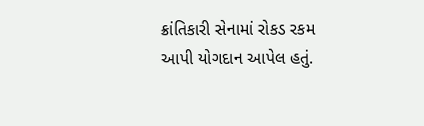ક્રાંતિકારી સેનામાં રોકડ રકમ આપી યોગદાન આપેલ હતું.